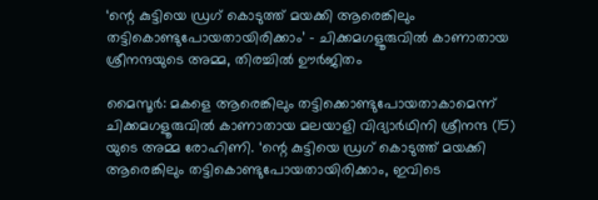‘ന്റെ കുട്ടിയെ ഡ്രഗ് കൊടുത്ത് മയക്കി ആരെങ്കിലും തട്ടികൊണ്ടുപോയതായിരിക്കാം’ - ചിക്കമഗളൂരുവിൽ കാണാതായ ശ്രീനന്ദയുടെ അമ്മ, തിരച്ചിൽ ഊർജിതം

മൈസൂർ: മകളെ ആരെങ്കിലും തട്ടിക്കൊണ്ടുപോയതാകാമെന്ന് ചിക്കമഗളൂരുവിൽ കാണാതായ മലയാളി വിദ്യാർഥിനി ശ്രീനന്ദ (15) യുടെ അമ്മ രോഹിണി. ‘ന്റെ കുട്ടിയെ ഡ്രഗ് കൊടുത്ത് മയക്കി ആരെങ്കിലും തട്ടികൊണ്ടുപോയതായിരിക്കാം, ഇവിടെ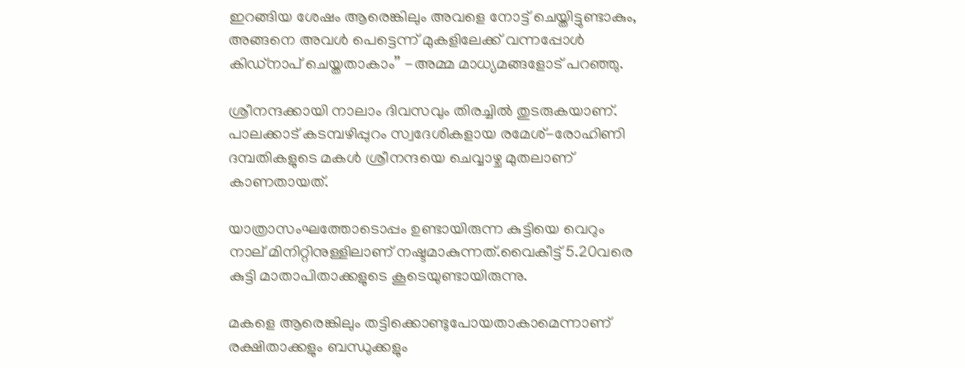ഇറങ്ങിയ ശേഷം ആരെങ്കിലും അവളെ നോട്ട് ചെയ്തിട്ടുണ്ടാകും, അങ്ങനെ അവൾ പെട്ടെന്ന് മുകളിലേക്ക് വന്നപ്പോൾ കിഡ്നാപ് ചെയ്തതാകാം’’ -അമ്മ മാധ്യമങ്ങളോട് പറഞ്ഞു.

ശ്രീനന്ദക്കായി നാലാം ദിവസവും തിരച്ചിൽ തുടരുകയാണ്. പാലക്കാട് കടമ്പഴിപ്പുറം സ്വദേശികളായ രമേശ്-രോഹിണി ദമ്പതികളുടെ മകൾ ശ്രീനന്ദയെ ചെവ്വാഴ്ച മുതലാണ് കാണതായത്.

യാത്രാസംഘത്തോടൊപ്പം ഉണ്ടായിരുന്ന കുട്ടിയെ വെറും നാല് മിനിറ്റിനുള്ളിലാണ് നഷ്ടമാകുന്നത്.വൈകീട്ട് 5.20വരെ കുട്ടി മാതാപിതാക്കളുടെ കൂടെയുണ്ടായിരുന്നു.

മകളെ ആരെങ്കിലും തട്ടിക്കൊണ്ടുപോയതാകാമെന്നാണ് രക്ഷിതാക്കളും ബന്ധുക്കളും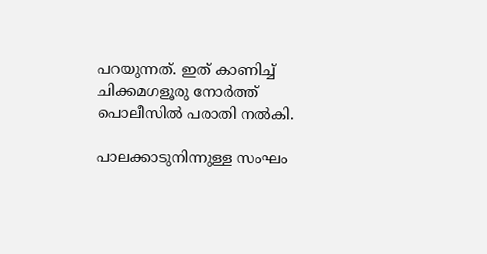പറയുന്നത്. ഇത് കാണിച്ച് ചിക്കമഗളൂരു നോർത്ത് പൊലീസിൽ പരാതി നൽകി.

പാലക്കാടുനിന്നുള്ള സംഘം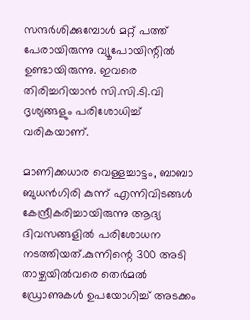സന്ദർശിക്കുമ്പോൾ മറ്റ് പത്ത് പേരായിരുന്നു വ്യൂപോയിന്റിൽ ഉണ്ടായിരുന്നു. ഇവരെ തിരിച്ചറിയാൻ സി.സി.ടി.വി ദൃശ്യങ്ങളും പരിശോധിച്ച് വരികയാണ്.

മാണിക്കധാര വെള്ളച്ചാട്ടം, ബാബാ ബുധൻഗിരി കുന്ന് എന്നിവിടങ്ങൾ കേന്ദ്രീകരിച്ചായിരുന്നു ആദ്യ ദിവസങ്ങളിൽ പരിശോധന നടത്തിയത്.കുന്നിന്റെ 300 അടി താഴ്ചയിൽവരെ തെർമൽ ഡ്രോണുകൾ ഉപയോഗിച്ച് അടക്കം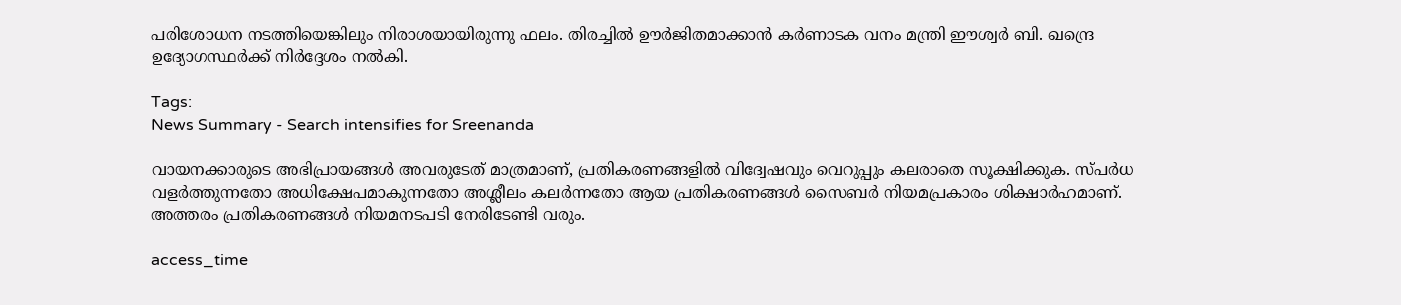പരിശോധന നടത്തിയെങ്കിലും നിരാശയായിരുന്നു ഫലം. തിരച്ചിൽ ഊർജിതമാക്കാൻ കർണാടക വനം മന്ത്രി ഈശ്വർ ബി. ഖന്ദ്രെ ഉദ്യോഗസ്ഥർക്ക് നിർദ്ദേശം നൽകി.

Tags:
News Summary - Search intensifies for Sreenanda

വായനക്കാരുടെ അഭിപ്രായങ്ങള്‍ അവരുടേത് മാത്രമാണ്, പ്രതികരണങ്ങളിൽ വിദ്വേഷവും വെറുപ്പും കലരാതെ സൂക്ഷിക്കുക. സ്പർധ വളർത്തുന്നതോ അധിക്ഷേപമാകുന്നതോ അശ്ലീലം കലർന്നതോ ആയ പ്രതികരണങ്ങൾ സൈബർ നിയമപ്രകാരം ശിക്ഷാർഹമാണ്. അത്തരം പ്രതികരണങ്ങൾ നിയമനടപടി നേരിടേണ്ടി വരും.

access_time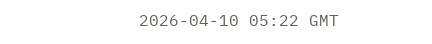2026-04-10 05:22 GMT